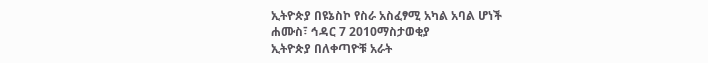ኢትዮጵያ በዩኔስኮ የስራ አስፈፃሚ አካል አባል ሆነች
ሐሙስ፣ ኅዳር 7 2010ማስታወቂያ
ኢትዮጵያ በለቀጣዮቹ አራት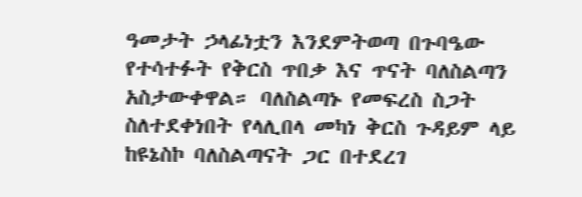ዓመታት ኃላፊነቷን እንደምትወጣ በጉባዔው የተሳተፉት የቅርስ ጥበቃ እና ጥናት ባለስልጣን አስታውቀዋል። ባለስልጣኑ የመፍረስ ስጋት ስለተደቀነበት የላሊበላ መካነ ቅርስ ጉዳይም ላይ ከዩኔስኮ ባለስልጣናት ጋር በተደረገ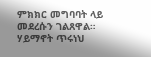ምክክር መግባባት ላይ መደረሱን ገልጸዋል።
ሃይማኖት ጥሩነህ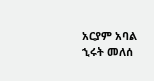አርያም አባል
ኂሩት መለሰ